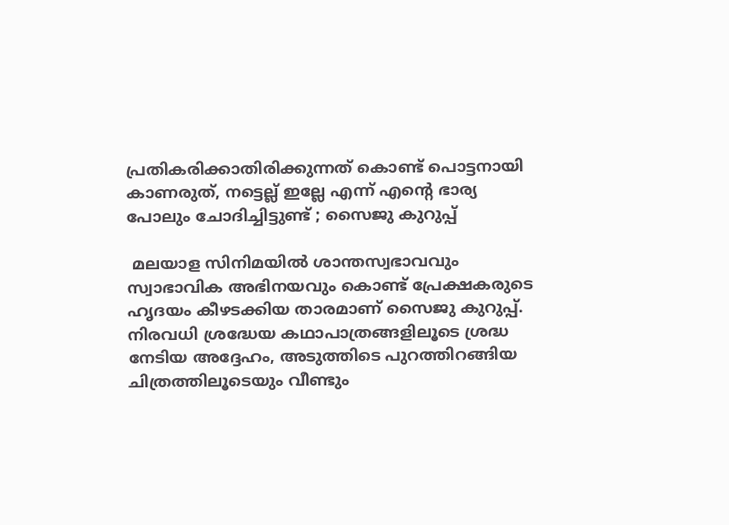പ്രതികരിക്കാതിരിക്കുന്നത് കൊണ്ട് പൊട്ടനായി കാണരുത്, നട്ടെല്ല് ഇല്ലേ എന്ന് എന്റെ ഭാര്യ പോലും ചോദിച്ചിട്ടുണ്ട് ; സൈജു കുറുപ്പ്

 മലയാള സിനിമയിൽ ശാന്തസ്വഭാവവും സ്വാഭാവിക അഭിനയവും കൊണ്ട് പ്രേക്ഷകരുടെ ഹൃദയം കീഴടക്കിയ താരമാണ് സൈജു കുറുപ്പ്. നിരവധി ശ്രദ്ധേയ കഥാപാത്രങ്ങളിലൂടെ ശ്രദ്ധ നേടിയ അദ്ദേഹം, അടുത്തിടെ പുറത്തിറങ്ങിയ ചിത്രത്തിലൂടെയും വീണ്ടും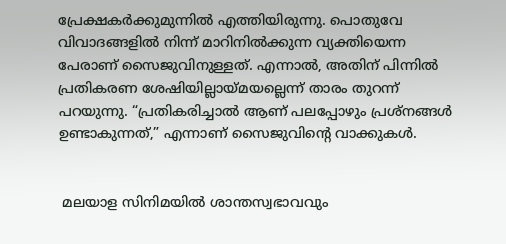പ്രേക്ഷകർക്കുമുന്നിൽ എത്തിയിരുന്നു. പൊതുവേ വിവാദങ്ങളിൽ നിന്ന് മാറിനിൽക്കുന്ന വ്യക്തിയെന്ന പേരാണ് സൈജുവിനുള്ളത്. എന്നാൽ, അതിന് പിന്നിൽ പ്രതികരണ ശേഷിയില്ലായ്മയല്ലെന്ന് താരം തുറന്ന് പറയുന്നു. “പ്രതികരിച്ചാൽ ആണ് പലപ്പോഴും പ്രശ്നങ്ങൾ ഉണ്ടാകുന്നത്,” എന്നാണ് സൈജുവിന്റെ വാക്കുകൾ.


 മലയാള സിനിമയിൽ ശാന്തസ്വഭാവവും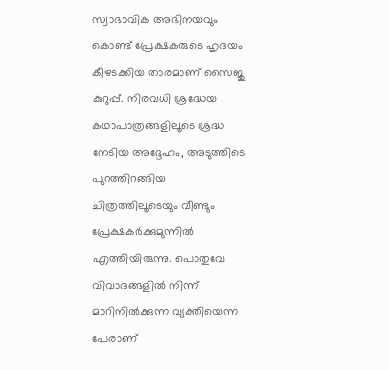സ്വാഭാവിക അഭിനയവും കൊണ്ട് പ്രേക്ഷകരുടെ ഹൃദയം കീഴടക്കിയ താരമാണ് സൈജു കുറുപ്പ്. നിരവധി ശ്രദ്ധേയ കഥാപാത്രങ്ങളിലൂടെ ശ്രദ്ധ നേടിയ അദ്ദേഹം, അടുത്തിടെ പുറത്തിറങ്ങിയ ചിത്രത്തിലൂടെയും വീണ്ടും പ്രേക്ഷകർക്കുമുന്നിൽ എത്തിയിരുന്നു. പൊതുവേ വിവാദങ്ങളിൽ നിന്ന് മാറിനിൽക്കുന്ന വ്യക്തിയെന്ന പേരാണ്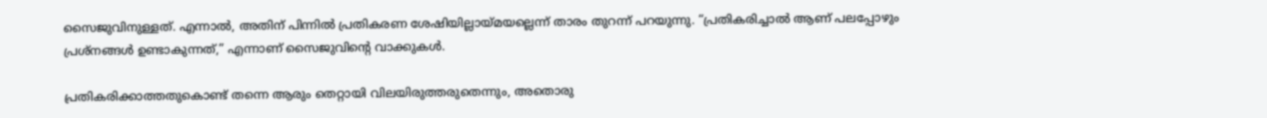സൈജുവിനുള്ളത്. എന്നാൽ, അതിന് പിന്നിൽ പ്രതികരണ ശേഷിയില്ലായ്മയല്ലെന്ന് താരം തുറന്ന് പറയുന്നു. “പ്രതികരിച്ചാൽ ആണ് പലപ്പോഴും പ്രശ്നങ്ങൾ ഉണ്ടാകുന്നത്,” എന്നാണ് സൈജുവിന്റെ വാക്കുകൾ.

പ്രതികരിക്കാത്തതുകൊണ്ട് തന്നെ ആരും തെറ്റായി വിലയിരുത്തരുതെന്നും, അതൊരു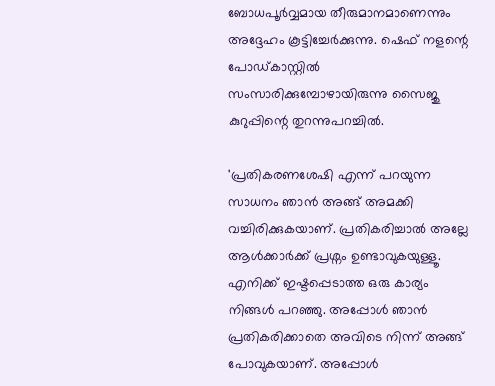ബോധപൂർവ്വമായ തീരുമാനമാണെന്നും അദ്ദേഹം കൂട്ടിച്ചേർക്കുന്നു. ഷെഫ് നളന്റെ പോഡ്കാസ്റ്റിൽ സംസാരിക്കുമ്പോഴായിരുന്നു സൈജു കുറുപ്പിന്റെ തുറന്നുപറച്ചിൽ.

'പ്രതികരണശേഷി എന്ന് പറയുന്ന സാധനം ഞാൻ അങ്ങ് അമക്കി വച്ചിരിക്കുകയാണ്. പ്രതികരിച്ചാൽ അല്ലേ ആൾക്കാർക്ക് പ്രശ്നം ഉണ്ടാവുകയുള്ളൂ. എനിക്ക് ഇഷ്ടപ്പെടാത്ത ഒരു കാര്യം നിങ്ങൾ പറഞ്ഞു. അപ്പോൾ ഞാൻ‌ പ്രതികരിക്കാതെ അവിടെ നിന്ന് അങ്ങ് പോവുകയാണ്. അപ്പോൾ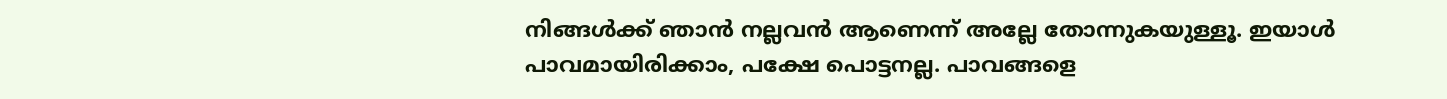നിങ്ങൾക്ക് ഞാൻ നല്ലവൻ ആണെന്ന് അല്ലേ തോന്നുകയുള്ളൂ. ഇയാൾ പാവമായിരിക്കാം, പക്ഷേ പൊട്ടനല്ല. പാവങ്ങളെ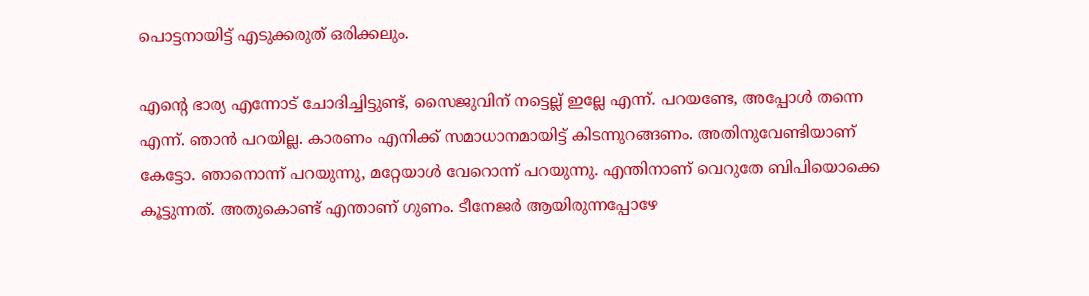പൊട്ടനായിട്ട് എടുക്കരുത് ഒരിക്കലും.

എന്റെ ഭാര്യ എന്നോട് ചോദിച്ചിട്ടുണ്ട്, സൈജുവിന് നട്ടെല്ല് ഇല്ലേ എന്ന്. പറയണ്ടേ, അപ്പോൾ തന്നെ എന്ന്. ഞാൻ പറയില്ല. കാരണം എനിക്ക് സമാധാനമായിട്ട് കിടന്നുറങ്ങണം. അതിനുവേണ്ടിയാണ് കേട്ടോ. ഞാനൊന്ന് പറയുന്നു, മറ്റേയാൾ വേറൊന്ന് പറയുന്നു. എന്തിനാണ് വെറുതേ ബിപിയൊക്കെ കൂട്ടുന്നത്. അതുകൊണ്ട് എന്താണ് ഗുണം. ടീനേജർ ആയിരുന്നപ്പോഴേ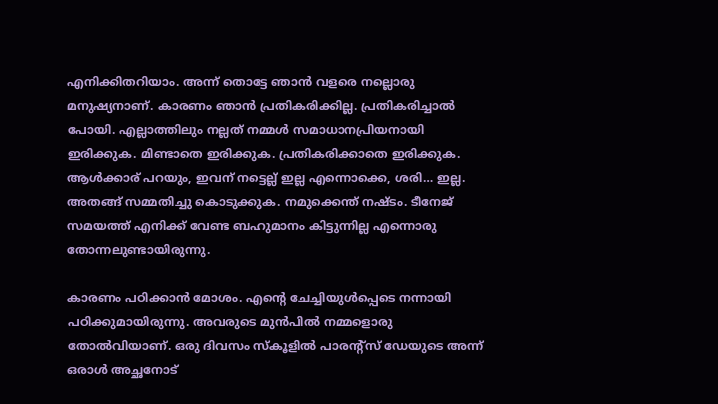എനിക്കിതറിയാം. അന്ന് തൊട്ടേ ഞാൻ വളരെ നല്ലൊരു മനുഷ്യനാണ്. കാരണം ഞാൻ പ്രതികരിക്കില്ല. പ്രതികരിച്ചാൽ പോയി. എല്ലാത്തിലും നല്ലത് നമ്മൾ സമാധാനപ്രിയനായി ഇരിക്കുക. മിണ്ടാതെ ഇരിക്കുക. പ്രതികരിക്കാതെ ഇരിക്കുക. ആൾക്കാര് പറയും, ഇവന് നട്ടെല്ല് ഇല്ല എന്നൊക്കെ, ശരി… ഇല്ല. അതങ്ങ് സമ്മതിച്ചു കൊടുക്കുക. നമുക്കെന്ത് നഷ്ടം. ടീനേജ് സമയത്ത് എനിക്ക് വേണ്ട ബഹുമാനം കിട്ടുന്നില്ല എന്നൊരു തോന്നലുണ്ടായിരുന്നു.

കാരണം പഠിക്കാൻ മോശം. എന്റെ ചേച്ചിയുൾപ്പെടെ നന്നായി പഠിക്കുമായിരുന്നു. അവരുടെ മുൻപിൽ നമ്മളൊരു തോൽവിയാണ്. ഒരു ദിവസം സ്കൂളിൽ പാരന്റ്സ് ഡേയുടെ അന്ന് ഒരാൾ അച്ഛനോട്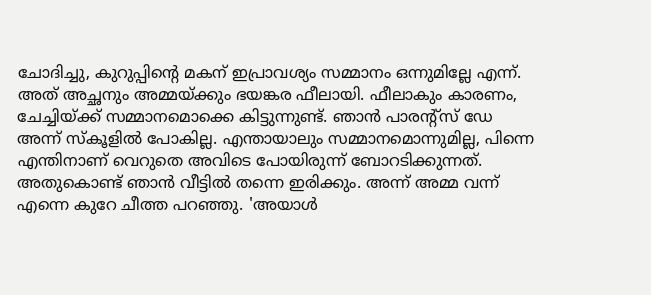ചോദിച്ചു, കുറുപ്പിന്റെ മകന് ഇപ്രാവശ്യം സമ്മാനം ഒന്നുമില്ലേ എന്ന്. അത് അച്ഛനും അമ്മയ്ക്കും ഭയങ്കര ഫീലായി. ഫീലാകും കാരണം, ചേച്ചിയ്ക്ക് സമ്മാനമൊക്കെ കിട്ടുന്നുണ്ട്. ഞാൻ പാരന്റ്സ് ഡേ അന്ന് സ്കൂളിൽ പോകില്ല. എന്തായാലും സമ്മാനമൊന്നുമില്ല, പിന്നെ എന്തിനാണ് വെറുതെ അവിടെ പോയിരുന്ന് ബോറടിക്കുന്നത്. അതുകൊണ്ട് ഞാൻ വീട്ടിൽ തന്നെ ഇരിക്കും. അന്ന് അമ്മ വന്ന് എന്നെ കുറേ ചീത്ത പറഞ്ഞു. 'അയാൾ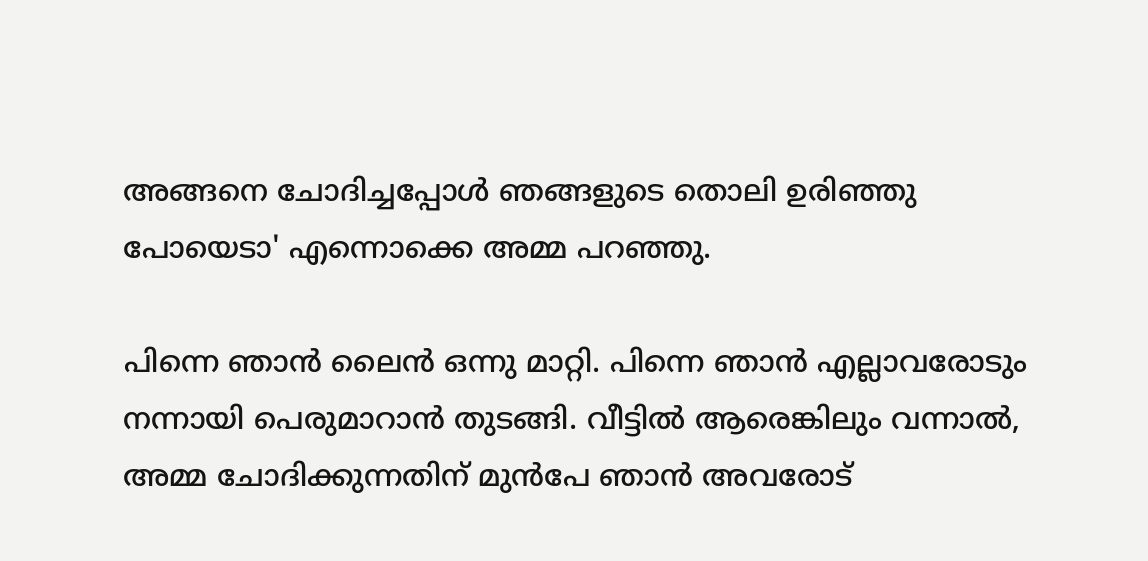അങ്ങനെ ചോദിച്ചപ്പോൾ ‍ഞങ്ങളുടെ തൊലി ഉരിഞ്ഞു പോയെടാ' എന്നൊക്കെ അമ്മ പറഞ്ഞു.

പിന്നെ ഞാൻ ലൈൻ ഒന്നു മാറ്റി. പിന്നെ ഞാൻ എല്ലാവരോടും നന്നായി പെരുമാറാൻ തുടങ്ങി. വീട്ടിൽ ആരെങ്കിലും വന്നാൽ, അമ്മ ചോദിക്കുന്നതിന് മുൻപേ ഞാൻ അവരോട്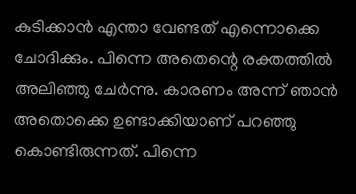കുടിക്കാൻ എന്താ വേണ്ടത് എന്നൊക്കെ ചോദിക്കും. പിന്നെ അതെന്റെ രക്തത്തിൽ അലിഞ്ഞു ചേർന്നു. കാരണം അന്ന് ഞാൻ അതൊക്കെ ഉണ്ടാക്കിയാണ് പറഞ്ഞു കൊണ്ടിരുന്നത്. പിന്നെ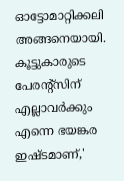ഓട്ടോമാറ്റിക്കലി അങ്ങനെയായി. കൂട്ടുകാരുടെ പേരന്റ്സിന് എല്ലാവർക്കും എന്നെ ഭയങ്കര ഇഷ്ടമാണ്,'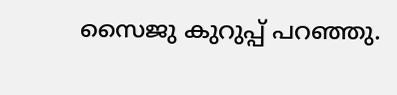സൈജു കുറുപ്പ് പറഞ്ഞു.